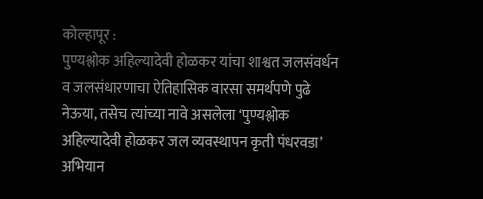कोल्हापूर :
पुण्यश्लोक अहिल्यादेवी होळकर यांचा शाश्वत जलसंवर्धन व जलसंधारणाचा ऐतिहासिक वारसा समर्थपणे पुढे नेऊया, तसेच त्यांच्या नावे असलेला ‘पुण्यश्लोक अहिल्यादेवी होळकर जल व्यवस्थापन कृती पंधरवडा’ अभियान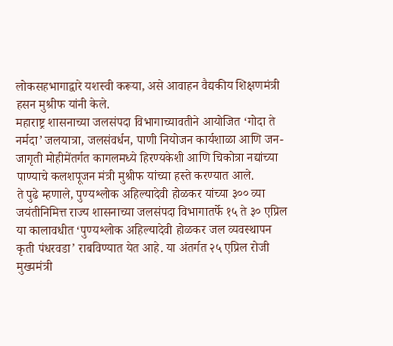लोकसहभागाद्वारे यशस्वी करूया, असे आवाहन वैद्यकीय शिक्षणमंत्री हसन मुश्रीफ यांनी केले.
महाराष्ट्र शासनाच्या जलसंपदा विभागाच्यावतीने आयोजित ‘गोदा ते नर्मदा’ जलयात्रा, जलसंवर्धन, पाणी नियोजन कार्यशाळा आणि जन-जागृती मोहीमेंतर्गत कागलमध्ये हिरण्यकेशी आणि चिकोत्रा नद्यांच्या पाण्याचे कलशपूजन मंत्री मुश्रीफ यांच्या हस्ते करण्यात आले.
ते पुढे म्हणाले, पुण्यश्लोक अहिल्यादेवी होळकर यांच्या ३०० व्या जयंतीनिमित्त राज्य शासनाच्या जलसंपदा विभागातर्फे १५ ते ३० एप्रिल या कालावधीत ‘पुण्यश्लोक अहिल्यादेवी होळकर जल व्यवस्थापन कृती पंधरवडा’ राबविण्यात येत आहे. या अंतर्गत २५ एप्रिल रोजी मुख्यमंत्री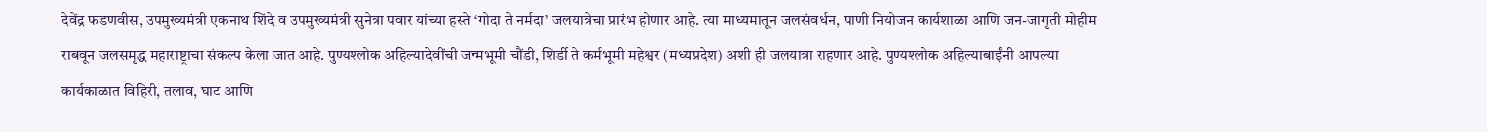देवेंद्र फडणवीस, उपमुख्यमंत्री एकनाथ शिंदे व उपमुख्यमंत्री सुनेत्रा पवार यांच्या हस्ते ‘गोदा ते नर्मदा’ जलयात्रेचा प्रारंभ होणार आहे. त्या माध्यमातून जलसंवर्धन, पाणी नियोजन कार्यशाळा आणि जन-जागृती मोहीम राबवून जलसमृद्ध महाराष्ट्राचा संकल्प केला जात आहे. पुण्यश्लोक अहिल्यादेवींची जन्मभूमी चौंडी, शिर्डी ते कर्मभूमी महेश्वर (मध्यप्रदेश) अशी ही जलयात्रा राहणार आहे. पुण्यश्लोक अहिल्याबाईंनी आपल्या कार्यकाळात विहिरी, तलाव, घाट आणि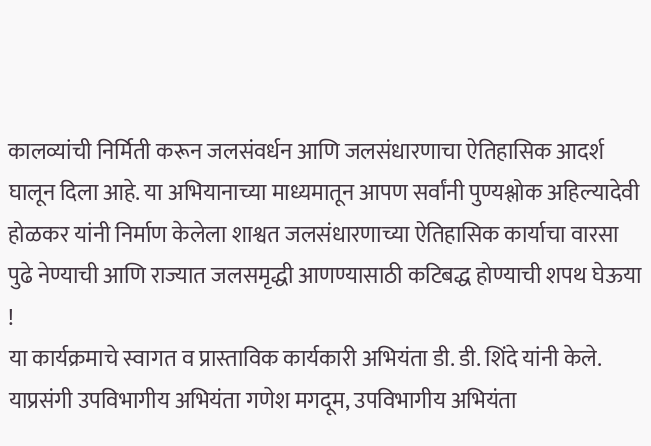कालव्यांची निर्मिती करून जलसंवर्धन आणि जलसंधारणाचा ऐतिहासिक आदर्श घालून दिला आहे. या अभियानाच्या माध्यमातून आपण सर्वांनी पुण्यश्लोक अहिल्यादेवी होळकर यांनी निर्माण केलेला शाश्वत जलसंधारणाच्या ऐतिहासिक कार्याचा वारसा पुढे नेण्याची आणि राज्यात जलसमृद्धी आणण्यासाठी कटिबद्ध होण्याची शपथ घेऊया !
या कार्यक्रमाचे स्वागत व प्रास्ताविक कार्यकारी अभियंता डी. डी. शिंदे यांनी केले. याप्रसंगी उपविभागीय अभियंता गणेश मगदूम, उपविभागीय अभियंता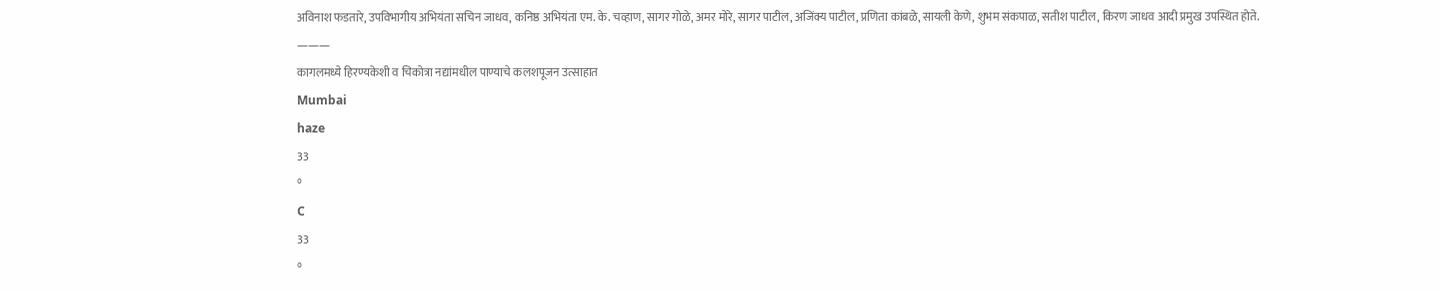अविनाश फडतारे, उपविभागीय अभियंता सचिन जाधव, कनिष्ठ अभियंता एम. के. चव्हाण, सागर गोळे, अमर मोरे, सागर पाटील, अजिंक्य पाटील, प्रणिता कांबळे, सायली केणे, शुभम संकपाळ, सतीश पाटील, किरण जाधव आदी प्रमुख उपस्थित होते.
———
कागलमध्ये हिरण्यकेशी व चिकोत्रा नद्यांमधील पाण्याचे कलशपूजन उत्साहात
Mumbai
haze
33
°
C
33
°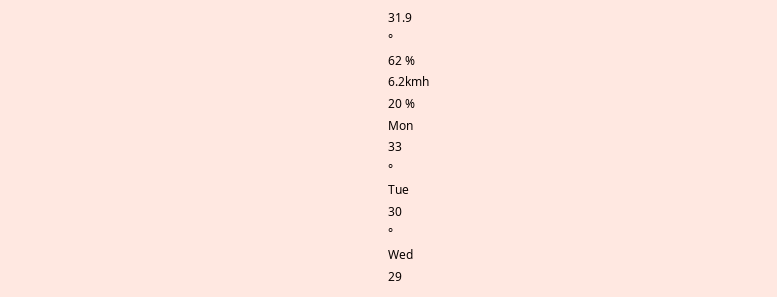31.9
°
62 %
6.2kmh
20 %
Mon
33
°
Tue
30
°
Wed
29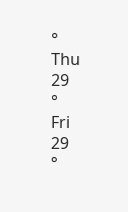°
Thu
29
°
Fri
29
°